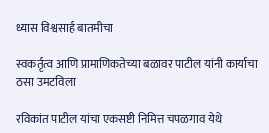ध्यास विश्वसार्ह बातमीचा

स्वकर्तृत्व आणि प्रामाणिकतेच्या बळावर पाटील यांनी कार्याचा ठसा उमटविला

रविकांत पाटील यांचा एकसष्टी निमित्त चपळगाव येथे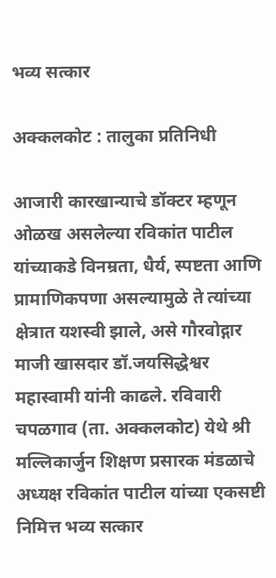भव्य सत्कार

अक्कलकोट : तालुका प्रतिनिधी

आजारी कारखान्याचे डॉक्टर म्हणून ओळख असलेल्या रविकांत पाटील यांच्याकडे विनम्रता, धैर्य, स्पष्टता आणि प्रामाणिकपणा असल्यामुळे ते त्यांच्या क्षेत्रात यशस्वी झाले, असे गौरवोद्गार माजी खासदार डॉ.जयसिद्धेश्वर महास्वामी यांनी काढले. रविवारी चपळगाव (ता. अक्कलकोट) येथे श्री मल्लिकार्जुन शिक्षण प्रसारक मंडळाचे अध्यक्ष रविकांत पाटील यांच्या एकसष्टी निमित्त भव्य सत्कार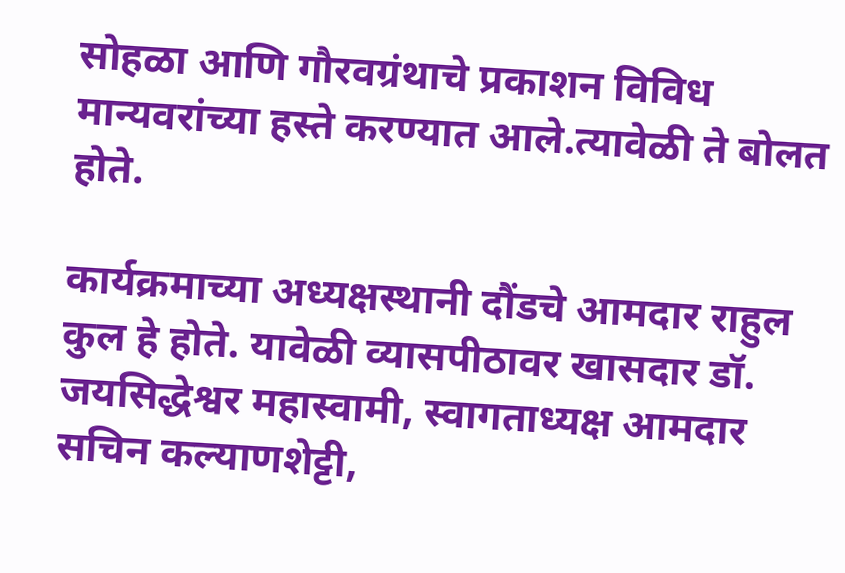सोहळा आणि गौरवग्रंथाचे प्रकाशन विविध मान्यवरांच्या हस्ते करण्यात आले.त्यावेळी ते बोलत होते.

कार्यक्रमाच्या अध्यक्षस्थानी दौंडचे आमदार राहुल कुल हे होते. यावेळी व्यासपीठावर खासदार डॉ. जयसिद्धेश्वर महास्वामी, स्वागताध्यक्ष आमदार सचिन कल्याणशेट्टी,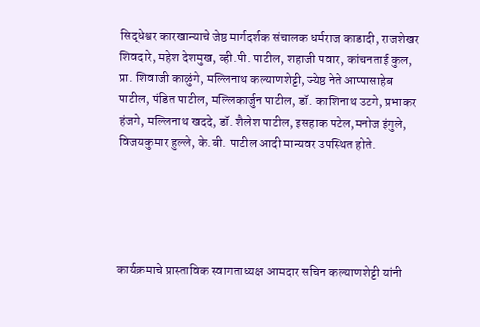सिद्धेश्वर कारखान्याचे जेष्ठ मार्गदर्शक संचालक धर्मराज काडादी, राजशेखर शिवदारे, महेश देशमुख, व्ही.पी. पाटील, शहाजी पवार, कांचनताई कुल, प्रा. शिवाजी काळुंगे, मल्लिनाथ कल्याणशेट्टी, ज्येष्ठ नेते आप्पासाहेब पाटील, पंडित पाटील, मल्लिकार्जुन पाटील, डॉ. काशिनाथ उटगे, प्रभाकर हंजगे, मल्लिनाथ खददे, डॉ. शैलेश पाटील, इसहाक पटेल,मनोज इंगुले, विजयकुमार हुल्ले, के.बी. पाटील आदी मान्यवर उपस्थित होते.





कार्यक्रमाचे प्रास्ताविक स्वागताध्यक्ष आमदार सचिन कल्याणशेट्टी यांनी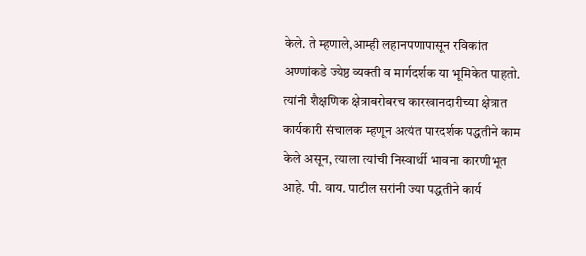केले. ते म्हणाले,आम्ही लहानपणापासून रविकांत अण्णांकडे ज्येष्ठ व्यक्ती व मार्गदर्शक या भूमिकेत पाहतो. त्यांनी शैक्षणिक क्षेत्राबरोबरच कारखानदारीच्या क्षेत्रात कार्यकारी संचालक म्हणून अत्यंत पारदर्शक पद्धतीने काम केले असून, त्याला त्यांची निस्वार्थी भावना कारणीभूत आहे. पी. वाय. पाटील सरांनी ज्या पद्धतीने कार्य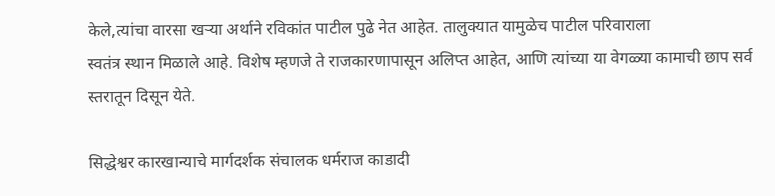केले,त्यांचा वारसा खऱ्या अर्थाने रविकांत पाटील पुढे नेत आहेत. तालुक्यात यामुळेच पाटील परिवाराला
स्वतंत्र स्थान मिळाले आहे. विशेष म्हणजे ते राजकारणापासून अलिप्त आहेत, आणि त्यांच्या या वेगळ्या कामाची छाप सर्व स्तरातून दिसून येते.

सिद्धेश्वर कारखान्याचे मार्गदर्शक संचालक धर्मराज काडादी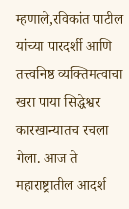म्हणाले,रविकांत पाटील यांच्या पारदर्शी आणि तत्त्वनिष्ठ व्यक्तिमत्वाचा खरा पाया सिद्धेश्वर कारखान्यातच रचला
गेला. आज ते महाराष्ट्रातील आदर्श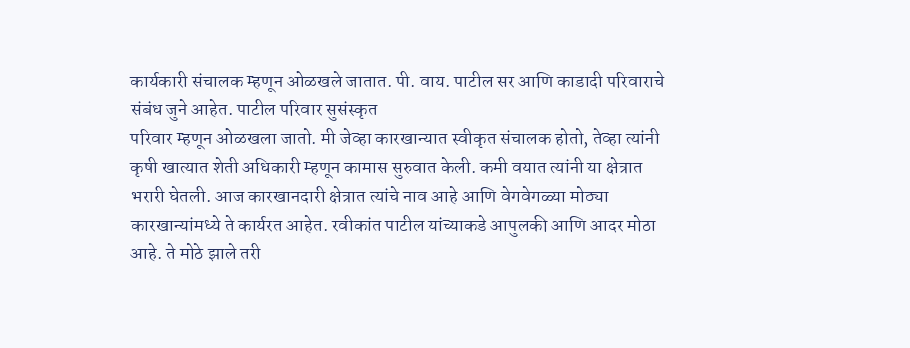कार्यकारी संचालक म्हणून ओळखले जातात. पी. वाय. पाटील सर आणि काडादी परिवाराचे संबंध जुने आहेत. पाटील परिवार सुसंस्कृत
परिवार म्हणून ओळखला जातो. मी जेव्हा कारखान्यात स्वीकृत संचालक होतो, तेव्हा त्यांनी कृषी खात्यात शेती अधिकारी म्हणून कामास सुरुवात केली. कमी वयात त्यांनी या क्षेत्रात भरारी घेतली. आज कारखानदारी क्षेत्रात त्यांचे नाव आहे आणि वेगवेगळ्या मोठ्या कारखान्यांमध्ये ते कार्यरत आहेत. रवीकांत पाटील यांच्याकडे आपुलकी आणि आदर मोठा आहे. ते मोठे झाले तरी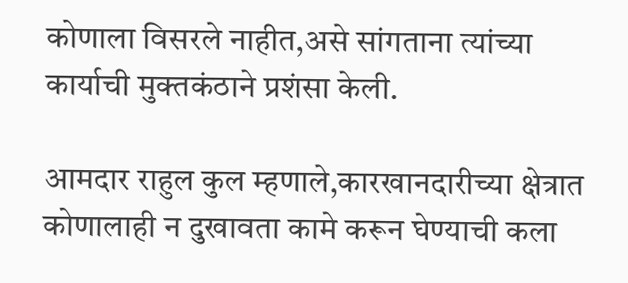कोणाला विसरले नाहीत,असे सांगताना त्यांच्या कार्याची मुक्तकंठाने प्रशंसा केली.

आमदार राहुल कुल म्हणाले,कारखानदारीच्या क्षेत्रात कोणालाही न दुखावता कामे करून घेण्याची कला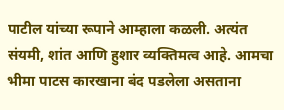पाटील यांच्या रूपाने आम्हाला कळली. अत्यंत संयमी, शांत आणि हुशार व्यक्तिमत्व आहे. आमचा भीमा पाटस कारखाना बंद पडलेला असताना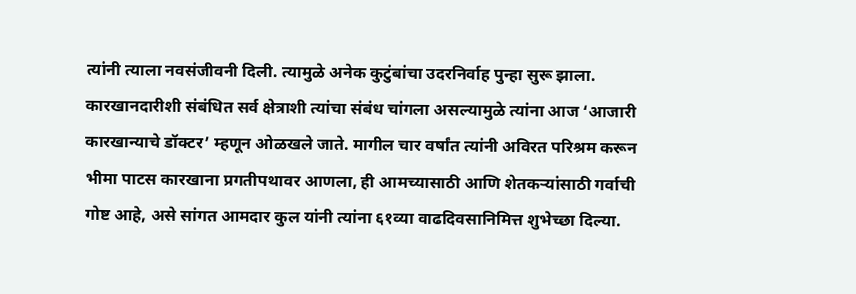त्यांनी त्याला नवसंजीवनी दिली. त्यामुळे अनेक कुटुंबांचा उदरनिर्वाह पुन्हा सुरू झाला. कारखानदारीशी संबंधित सर्व क्षेत्राशी त्यांचा संबंध चांगला असल्यामुळे त्यांना आज ‘आजारी कारखान्याचे डॉक्टर’ म्हणून ओळखले जाते. मागील चार वर्षांत त्यांनी अविरत परिश्रम करून भीमा पाटस कारखाना प्रगतीपथावर आणला, ही आमच्यासाठी आणि शेतकऱ्यांसाठी गर्वाची गोष्ट आहे, असे सांगत आमदार कुल यांनी त्यांना ६१व्या वाढदिवसानिमित्त शुभेच्छा दिल्या.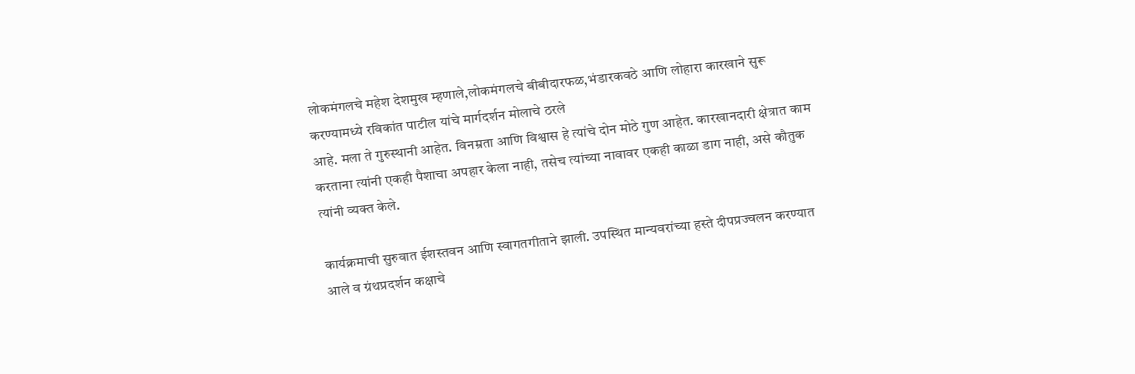लोकमंगलचे महेश देशमुख म्हणाले,लोकमंगलचे बीबीदारफळ,भंडारकवठे आणि लोहारा कारखाने सुरू करण्यामध्ये रविकांत पाटील यांचे मार्गदर्शन मोलाचे ठरले
आहे. मला ते गुरुस्थानी आहेत. विनम्रता आणि विश्वास हे त्यांचे दोन मोठे गुण आहेत. कारखानदारी क्षेत्रात काम करताना त्यांनी एकही पैशाचा अपहार केला नाही, तसेच त्यांच्या नावावर एकही काळा डाग नाही, असे कौतुक त्यांनी व्यक्त केले.

कार्यक्रमाची सुरुवात ईशस्तवन आणि स्वागतगीताने झाली. उपस्थित मान्यवरांच्या हस्ते दीपप्रज्वलन करण्यात आले व ग्रंथप्रदर्शन कक्षाचे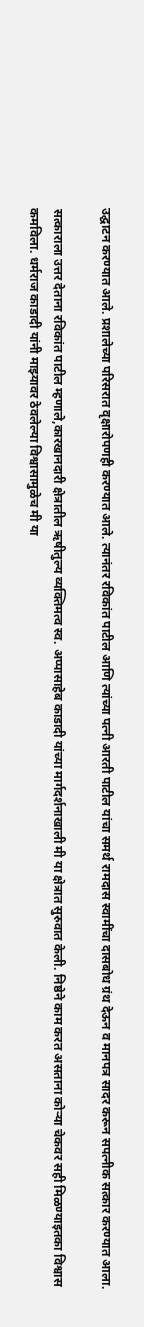उद्घाटन करण्यात आले. प्रशालेच्या परिसरात वृक्षारोपणही करण्यात आले. त्यानंतर रविकांत पाटील आणि त्यांच्या पत्नी आरती पाटील यांचा समर्थ रामदास स्वामींचा दासबोध ग्रंथ देऊन व मानपत्र सादर करून सपत्नीक सत्कार करण्यात आला.

सत्काराला उत्तर देताना रविकांत पाटील म्हणाले,कारखानदारी क्षेत्रातील ऋषीतुल्य व्यक्तिमत्व स्व. अप्पासाहेब काडादी यांच्या मार्गदर्शनाखाली मी या क्षेत्रात सुरुवात केली. निष्ठेने काम करत असताना कोऱ्या चेकवर सही मिळण्याइतका विश्वास कमविला. धर्मराज काडादी यांनी माझ्यावर ठेवलेल्या विश्वासामुळेच मी या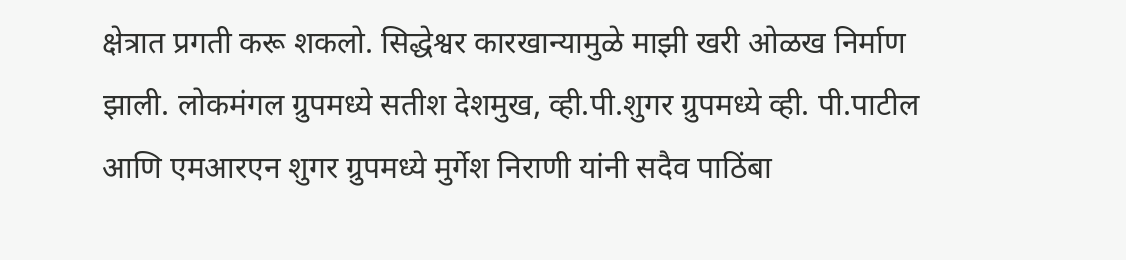क्षेत्रात प्रगती करू शकलो. सिद्धेश्वर कारखान्यामुळे माझी खरी ओळख निर्माण झाली. लोकमंगल ग्रुपमध्ये सतीश देशमुख, व्ही.पी.शुगर ग्रुपमध्ये व्ही. पी.पाटील आणि एमआरएन शुगर ग्रुपमध्ये मुर्गेश निराणी यांनी सदैव पाठिंबा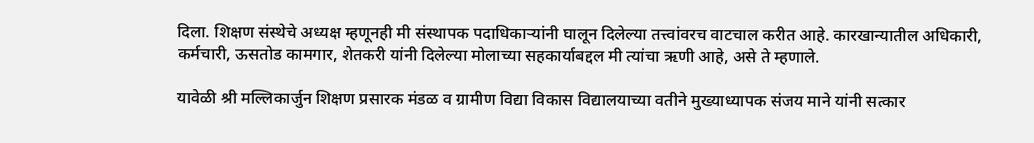दिला. शिक्षण संस्थेचे अध्यक्ष म्हणूनही मी संस्थापक पदाधिकाऱ्यांनी घालून दिलेल्या तत्त्वांवरच वाटचाल करीत आहे. कारखान्यातील अधिकारी, कर्मचारी, ऊसतोड कामगार, शेतकरी यांनी दिलेल्या मोलाच्या सहकार्याबद्दल मी त्यांचा ऋणी आहे, असे ते म्हणाले.

यावेळी श्री मल्लिकार्जुन शिक्षण प्रसारक मंडळ व ग्रामीण विद्या विकास विद्यालयाच्या वतीने मुख्याध्यापक संजय माने यांनी सत्कार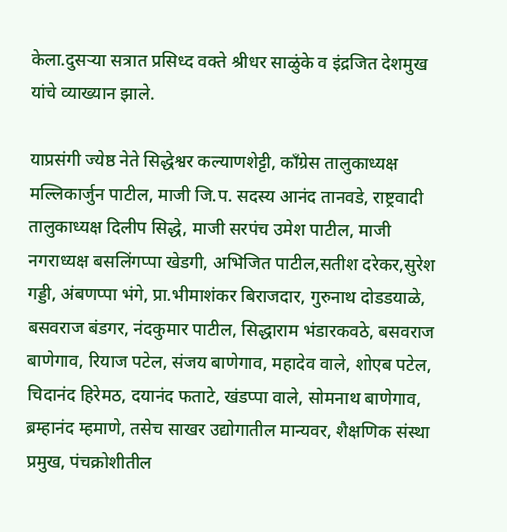केला.दुसऱ्या सत्रात प्रसिध्द वक्ते श्रीधर साळुंके व इंद्रजित देशमुख यांचे व्याख्यान झाले.

याप्रसंगी ज्येष्ठ नेते सिद्धेश्वर कल्याणशेट्टी, काँग्रेस तालुकाध्यक्ष मल्लिकार्जुन पाटील, माजी जि.प. सदस्य आनंद तानवडे, राष्ट्रवादी तालुकाध्यक्ष दिलीप सिद्धे, माजी सरपंच उमेश पाटील, माजी नगराध्यक्ष बसलिंगप्पा खेडगी, अभिजित पाटील,सतीश दरेकर,सुरेश गड्डी, अंबणप्पा भंगे, प्रा.भीमाशंकर बिराजदार, गुरुनाथ दोडडयाळे, बसवराज बंडगर, नंदकुमार पाटील, सिद्धाराम भंडारकवठे, बसवराज बाणेगाव, रियाज पटेल, संजय बाणेगाव, महादेव वाले, शोएब पटेल, चिदानंद हिरेमठ, दयानंद फताटे, खंडप्पा वाले, सोमनाथ बाणेगाव, ब्रम्हानंद म्हमाणे, तसेच साखर उद्योगातील मान्यवर, शैक्षणिक संस्था प्रमुख, पंचक्रोशीतील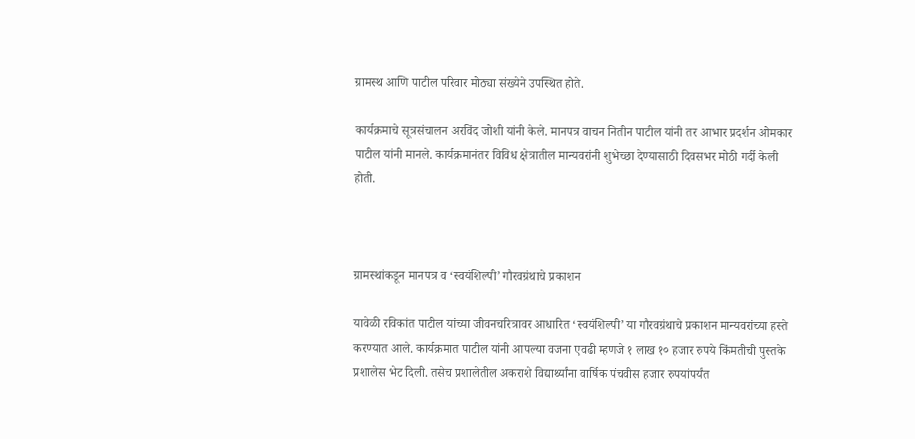ग्रामस्थ आणि पाटील परिवार मोठ्या संख्येने उपस्थित होते.

कार्यक्रमाचे सूत्रसंचालन अरविंद जोशी यांनी केले. मानपत्र वाचन नितीन पाटील यांनी तर आभार प्रदर्शन ओमकार पाटील यांनी मानले. कार्यक्रमानंतर विविध क्षेत्रातील मान्यवरांनी शुभेच्छा देण्यासाठी दिवसभर मोठी गर्दी केली होती.



ग्रामस्थांकडून मानपत्र व ‘स्वयंशिल्पी’ गौरवग्रंथाचे प्रकाशन

यावेळी रविकांत पाटील यांच्या जीवनचरित्रावर आधारित ‘स्वयंशिल्पी’ या गौरवग्रंथाचे प्रकाशन मान्यवरांच्या हस्ते करण्यात आले. कार्यक्रमात पाटील यांनी आपल्या वजना एवढी म्हणजे १ लाख १० हजार रुपये किंमतीची पुस्तके प्रशालेस भेट दिली. तसेच प्रशालेतील अकराशे विद्यार्थ्यांना वार्षिक पंचवीस हजार रुपयांपर्यंत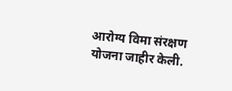आरोग्य विमा संरक्षण योजना जाहीर केली.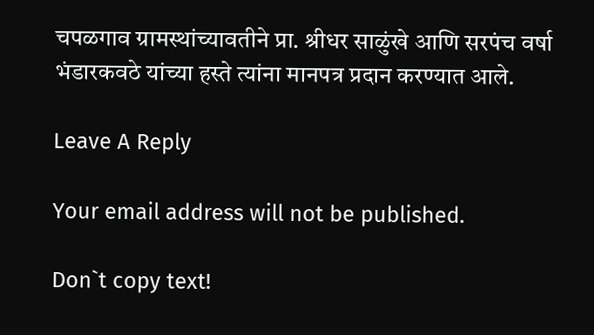चपळगाव ग्रामस्थांच्यावतीने प्रा. श्रीधर साळुंखे आणि सरपंच वर्षा भंडारकवठे यांच्या हस्ते त्यांना मानपत्र प्रदान करण्यात आले.

Leave A Reply

Your email address will not be published.

Don`t copy text!